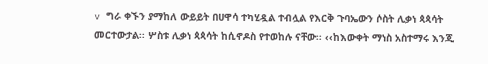v ግራ ቀኙን ያማከለ ውይይት በሀዋሳ ተካሂዷል ተብሏል የእርቅ ጉባኤውን ሶስት ሊቃነ ጳጳሳት መርተውታል፡፡ ሦስቱ ሊቃነ ጳጳሳት ከሲኖዶስ የተወከሉ ናቸው፡፡ ‹‹ከእውቀት ማነስ አስተማሩ እንጂ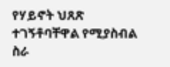የሃይኖት ህጸጽ ተገኝቶባቸዋል የሚያስብል ስራ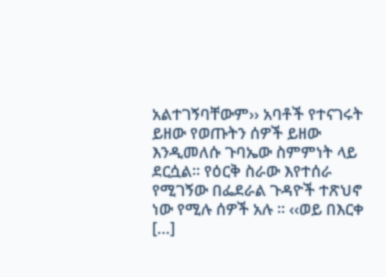አልተገኝባቸውም›› አባቶች የተናገሩት ይዘው የወጡትን ሰዎች ይዘው እንዲመለሱ ጉባኤው ስምምነት ላይ ደርሷል፡፡ የዕርቅ ስራው እየተሰራ የሚገኝው በፌደራል ጉዳዮች ተጽህኖ ነው የሚሉ ሰዎች አሉ ፡፡ ‹‹ወይ በእርቀ […]